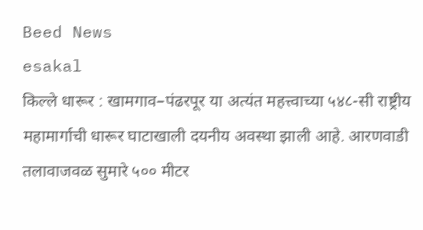Beed News
esakal
किल्ले धारूर : खामगाव–पंढरपूर या अत्यंत महत्त्वाच्या ५४८-सी राष्ट्रीय महामार्गाची धारूर घाटाखाली दयनीय अवस्था झाली आहे. आरणवाडी तलावाजवळ सुमारे ५०० मीटर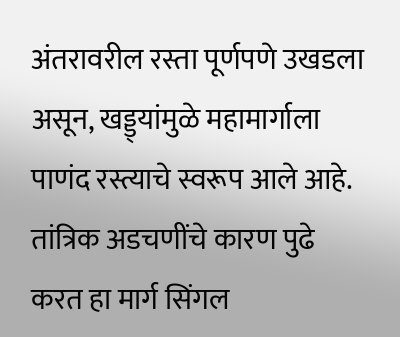अंतरावरील रस्ता पूर्णपणे उखडला असून, खड्ड्यांमुळे महामार्गाला पाणंद रस्त्याचे स्वरूप आले आहे. तांत्रिक अडचणींचे कारण पुढे करत हा मार्ग सिंगल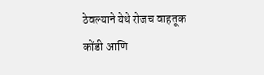ठेवल्याने येथे रोजच वाहतूक कोंडी आणि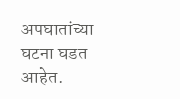अपघातांच्या घटना घडत आहेत.